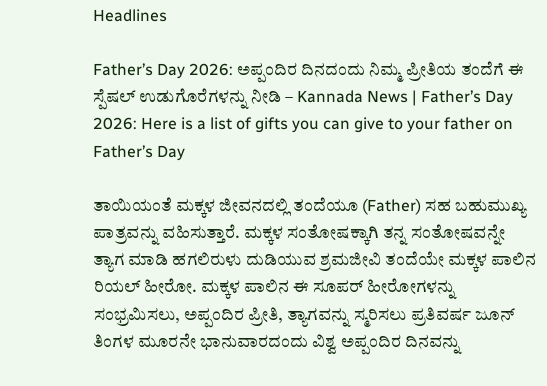Headlines

Father’s Day 2026: ಅಪ್ಪಂದಿರ ದಿನದಂದು ನಿಮ್ಮ ಪ್ರೀತಿಯ ತಂದೆಗೆ ಈ ಸ್ಪೆಷಲ್‌ ಉಡುಗೊರೆಗಳನ್ನು ನೀಡಿ – Kannada News | Father’s Day 2026: Here is a list of gifts you can give to your father on Father’s Day

ತಾಯಿಯಂತೆ ಮಕ್ಕಳ ಜೀವನದಲ್ಲಿ ತಂದೆಯೂ (Father) ಸಹ ಬಹುಮುಖ್ಯ ಪಾತ್ರವನ್ನು ವಹಿಸುತ್ತಾರೆ. ಮಕ್ಕಳ ಸಂತೋಷಕ್ಕಾಗಿ ತನ್ನ ಸಂತೋಷವನ್ನೇ ತ್ಯಾಗ ಮಾಡಿ ಹಗಲಿರುಳು ದುಡಿಯುವ ಶ್ರಮಜೀವಿ ತಂದೆಯೇ ಮಕ್ಕಳ ಪಾಲಿನ ರಿಯಲ್‌ ಹೀರೋ. ಮಕ್ಕಳ ಪಾಲಿನ ಈ ಸೂಪರ್‌ ಹೀರೋಗಳನ್ನು ಸಂಭ್ರಮಿಸಲು, ಅಪ್ಪಂದಿರ ಪ್ರೀತಿ, ತ್ಯಾಗವನ್ನು ಸ್ಮರಿಸಲು ಪ್ರತಿವರ್ಷ ಜೂನ್‌ ತಿಂಗಳ ಮೂರನೇ ಭಾನುವಾರದಂದು ವಿಶ್ವ ಅಪ್ಪಂದಿರ ದಿನವನ್ನು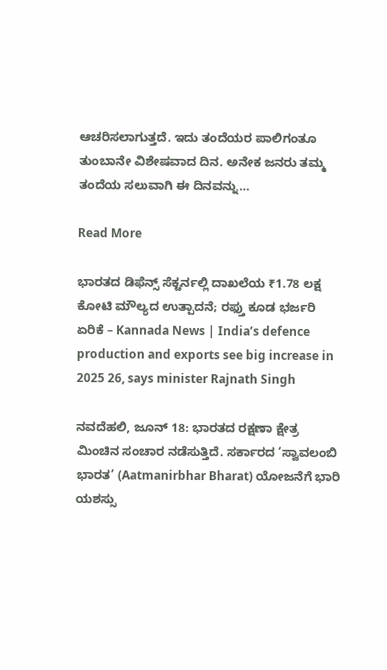ಆಚರಿಸಲಾಗುತ್ತದೆ. ಇದು ತಂದೆಯರ ಪಾಲಿಗಂತೂ ತುಂಬಾನೇ ವಿಶೇಷವಾದ ದಿನ. ಅನೇಕ ಜನರು ತಮ್ಮ ತಂದೆಯ ಸಲುವಾಗಿ ಈ ದಿನವನ್ನು…

Read More

ಭಾರತದ ಡಿಫೆನ್ಸ್ ಸೆಕ್ಟರ್ನಲ್ಲಿ ದಾಖಲೆಯ ₹1.78 ಲಕ್ಷ ಕೋಟಿ ಮೌಲ್ಯದ ಉತ್ಪಾದನೆ; ರಫ್ತು ಕೂಡ ಭರ್ಜರಿ ಏರಿಕೆ – Kannada News | India’s defence production and exports see big increase in 2025 26, says minister Rajnath Singh

ನವದೆಹಲಿ, ಜೂನ್ 18: ಭಾರತದ ರಕ್ಷಣಾ ಕ್ಷೇತ್ರ ಮಿಂಚಿನ ಸಂಚಾರ ನಡೆಸುತ್ತಿದೆ. ಸರ್ಕಾರದ ‘ಸ್ವಾವಲಂಬಿ ಭಾರತ’ (Aatmanirbhar Bharat) ಯೋಜನೆಗೆ ಭಾರಿ ಯಶಸ್ಸು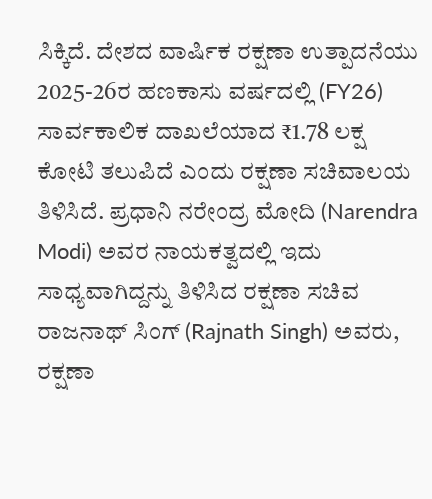ಸಿಕ್ಕಿದೆ. ದೇಶದ ವಾರ್ಷಿಕ ರಕ್ಷಣಾ ಉತ್ಪಾದನೆಯು 2025-26ರ ಹಣಕಾಸು ವರ್ಷದಲ್ಲಿ (FY26) ಸಾರ್ವಕಾಲಿಕ ದಾಖಲೆಯಾದ ₹1.78 ಲಕ್ಷ ಕೋಟಿ ತಲುಪಿದೆ ಎಂದು ರಕ್ಷಣಾ ಸಚಿವಾಲಯ ತಿಳಿಸಿದೆ. ಪ್ರಧಾನಿ ನರೇಂದ್ರ ಮೋದಿ (Narendra Modi) ಅವರ ನಾಯಕತ್ವದಲ್ಲಿ ಇದು ಸಾಧ್ಯವಾಗಿದ್ದನ್ನು ತಿಳಿಸಿದ ರಕ್ಷಣಾ ಸಚಿವ ರಾಜನಾಥ್ ಸಿಂಗ್ (Rajnath Singh) ಅವರು, ರಕ್ಷಣಾ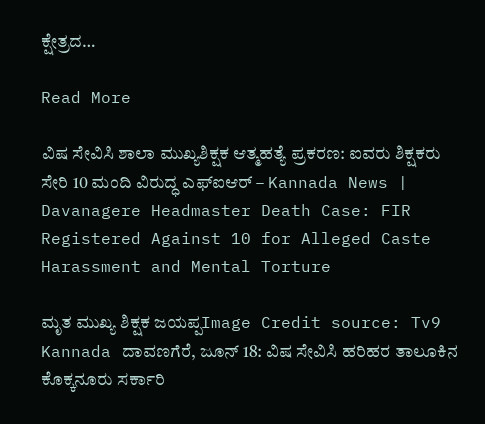ಕ್ಷೇತ್ರದ…

Read More

ವಿಷ ಸೇವಿಸಿ ಶಾಲಾ ಮುಖ್ಯಶಿಕ್ಷಕ ಆತ್ಮಹತ್ಯೆ ಪ್ರಕರಣ: ಐವರು ಶಿಕ್ಷಕರು ಸೇರಿ 10 ಮಂದಿ ವಿರುದ್ಧ ಎಫ್ಐಆರ್ – Kannada News | Davanagere Headmaster Death Case: FIR Registered Against 10 for Alleged Caste Harassment and Mental Torture

ಮೃತ ಮುಖ್ಯ ಶಿಕ್ಷಕ ಜಯಪ್ಪImage Credit source: Tv9 Kannada ದಾವಣಗೆರೆ, ಜೂನ್ 18: ವಿಷ ಸೇವಿಸಿ ಹರಿಹರ ತಾಲೂಕಿನ ಕೊಕ್ಕನೂರು ಸರ್ಕಾರಿ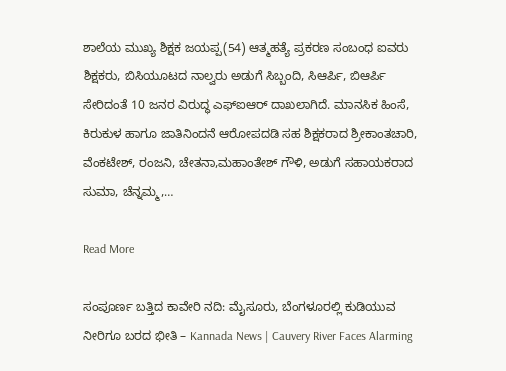ಶಾಲೆಯ ಮುಖ್ಯ ಶಿಕ್ಷಕ ಜಯಪ್ಪ(54) ಆತ್ಮಹತ್ಯೆ ಪ್ರಕರಣ ಸಂಬಂಧ ಐವರು ಶಿಕ್ಷಕರು, ಬಿಸಿಯೂಟದ ನಾಲ್ವರು ಅಡುಗೆ ಸಿಬ್ಬಂದಿ, ಸಿಆರ್ಪಿ, ಬಿಆರ್ಪಿ ಸೇರಿದಂತೆ 10 ಜನರ ವಿರುದ್ಧ ಎಫ್ಐಆರ್ ದಾಖಲಾಗಿದೆ. ಮಾನಸಿಕ ಹಿಂಸೆ, ಕಿರುಕುಳ ಹಾಗೂ ಜಾತಿನಿಂದನೆ ಆರೋಪದಡಿ ಸಹ ಶಿಕ್ಷಕರಾದ ಶ್ರೀಕಾಂತಚಾರಿ, ವೆಂಕಟೇಶ್, ರಂಜನಿ, ಚೇತನಾ,ಮಹಾಂತೇಶ್ ಗೌಳಿ, ಅಡುಗೆ ಸಹಾಯಕರಾದ ಸುಮಾ, ಚೆನ್ನಮ್ಮ,…

Read More

ಸಂಪೂರ್ಣ ಬತ್ತಿದ ಕಾವೇರಿ ನದಿ: ಮೈಸೂರು, ಬೆಂಗಳೂರಲ್ಲಿ ಕುಡಿಯುವ ನೀರಿಗೂ ಬರದ ಭೀತಿ – Kannada News | Cauvery River Faces Alarming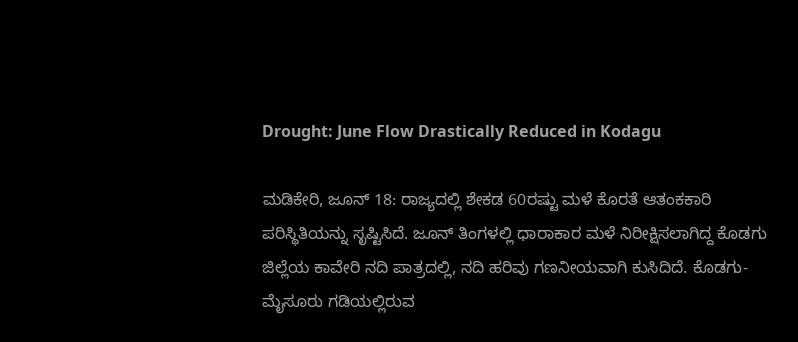Drought: June Flow Drastically Reduced in Kodagu

ಮಡಿಕೇರಿ, ಜೂನ್ 18: ರಾಜ್ಯದಲ್ಲಿ ಶೇಕಡ 60ರಷ್ಟು ಮಳೆ ಕೊರತೆ ಆತಂಕಕಾರಿ ಪರಿಸ್ಥಿತಿಯನ್ನು ಸೃಷ್ಟಿಸಿದೆ. ಜೂನ್ ತಿಂಗಳಲ್ಲಿ ಧಾರಾಕಾರ ಮಳೆ ನಿರೀಕ್ಷಿಸಲಾಗಿದ್ದ ಕೊಡಗು ಜಿಲ್ಲೆಯ ಕಾವೇರಿ ನದಿ ಪಾತ್ರದಲ್ಲಿ, ನದಿ ಹರಿವು ಗಣನೀಯವಾಗಿ ಕುಸಿದಿದೆ. ಕೊಡಗು-ಮೈಸೂರು ಗಡಿಯಲ್ಲಿರುವ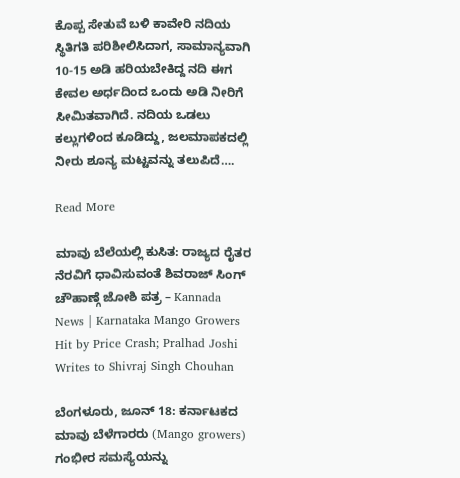ಕೊಪ್ಪ ಸೇತುವೆ ಬಳಿ ಕಾವೇರಿ ನದಿಯ ಸ್ಥಿತಿಗತಿ ಪರಿಶೀಲಿಸಿದಾಗ, ಸಾಮಾನ್ಯವಾಗಿ 10-15 ಅಡಿ ಹರಿಯಬೇಕಿದ್ದ ನದಿ ಈಗ ಕೇವಲ ಅರ್ಧದಿಂದ ಒಂದು ಅಡಿ ನೀರಿಗೆ ಸೀಮಿತವಾಗಿದೆ. ನದಿಯ ಒಡಲು ಕಲ್ಲುಗಳಿಂದ ಕೂಡಿದ್ದು, ಜಲಮಾಪಕದಲ್ಲಿ ನೀರು ಶೂನ್ಯ ಮಟ್ಟವನ್ನು ತಲುಪಿದೆ….

Read More

ಮಾವು ಬೆಲೆಯಲ್ಲಿ ಕುಸಿತ: ರಾಜ್ಯದ ರೈತರ ನೆರವಿಗೆ ಧಾವಿಸುವಂತೆ ಶಿವರಾಜ್ ಸಿಂಗ್ ಚೌಹಾಣ್ಗೆ ಜೋಶಿ ಪತ್ರ – Kannada News | Karnataka Mango Growers Hit by Price Crash; Pralhad Joshi Writes to Shivraj Singh Chouhan

ಬೆಂಗಳೂರು, ಜೂನ್ 18: ಕರ್ನಾಟಕದ ಮಾವು ಬೆಳೆಗಾರರು (Mango growers) ಗಂಭೀರ ಸಮಸ್ಯೆಯನ್ನು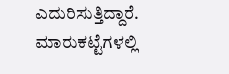ಎದುರಿಸುತ್ತಿದ್ದಾರೆ. ಮಾರುಕಟ್ಟೆಗಳಲ್ಲಿ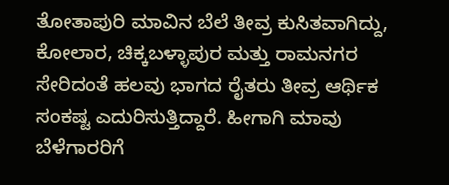ತೋತಾಪುರಿ ಮಾವಿನ ಬೆಲೆ ತೀವ್ರ ಕುಸಿತವಾಗಿದ್ದು, ಕೋಲಾರ, ಚಿಕ್ಕಬಳ್ಳಾಪುರ ಮತ್ತು ರಾಮನಗರ ಸೇರಿದಂತೆ ಹಲವು ಭಾಗದ ರೈತರು ತೀವ್ರ ಆರ್ಥಿಕ ಸಂಕಷ್ಟ ಎದುರಿಸುತ್ತಿದ್ದಾರೆ. ಹೀಗಾಗಿ ಮಾವು ಬೆಳೆಗಾರರಿಗೆ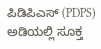ಪಿಡಿಪಿಎಸ್ (PDPS) ಅಡಿಯಲ್ಲಿ ಸೂಕ್ತ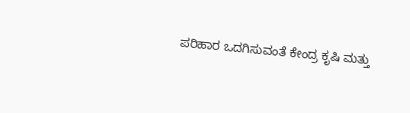ಪರಿಹಾರ ಒದಗಿಸುವಂತೆ ಕೇಂದ್ರ ಕೃಷಿ ಮತ್ತು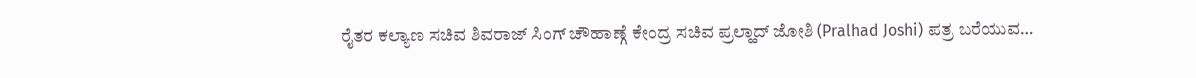ರೈತರ ಕಲ್ಯಾಣ ಸಚಿವ ಶಿವರಾಜ್ ಸಿಂಗ್ ಚೌಹಾಣ್ಗೆ ಕೇಂದ್ರ ಸಚಿವ ಪ್ರಲ್ಹಾದ್ ಜೋಶಿ (Pralhad Joshi) ಪತ್ರ ಬರೆಯುವ…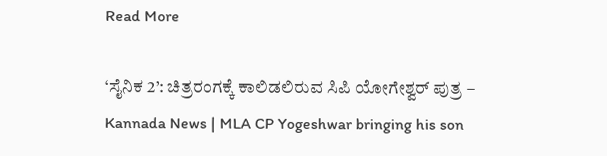Read More

‘ಸೈನಿಕ 2’: ಚಿತ್ರರಂಗಕ್ಕೆ ಕಾಲಿಡಲಿರುವ ಸಿಪಿ ಯೋಗೇಶ್ವರ್ ಪುತ್ರ – Kannada News | MLA CP Yogeshwar bringing his son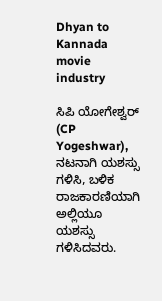Dhyan to Kannada movie industry

ಸಿಪಿ ಯೋಗೇಶ್ವರ್ (CP Yogeshwar), ನಟನಾಗಿ ಯಶಸ್ಸು ಗಳಿಸಿ, ಬಳಿಕ ರಾಜಕಾರಣಿಯಾಗಿ ಅಲ್ಲಿಯೂ ಯಶಸ್ಸು ಗಳಿಸಿದವರು.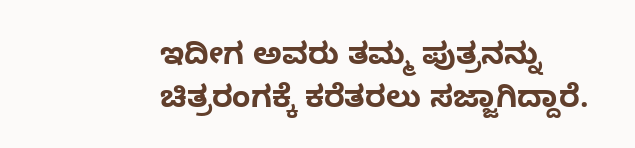ಇದೀಗ ಅವರು ತಮ್ಮ ಪುತ್ರನನ್ನು ಚಿತ್ರರಂಗಕ್ಕೆ ಕರೆತರಲು ಸಜ್ಜಾಗಿದ್ದಾರೆ.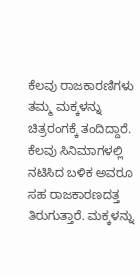ಕೆಲವು ರಾಜಕಾರಣಿಗಳು ತಮ್ಮ ಮಕ್ಕಳನ್ನು ಚಿತ್ರರಂಗಕ್ಕೆ ತಂದಿದ್ದಾರೆ. ಕೆಲವು ಸಿನಿಮಾಗಳಲ್ಲಿ ನಟಿಸಿದ ಬಳಿಕ ಅವರೂ ಸಹ ರಾಜಕಾರಣದತ್ತ ತಿರುಗುತ್ತಾರೆ. ಮಕ್ಕಳನ್ನು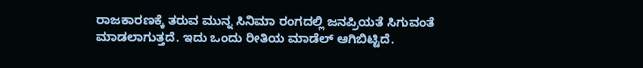ರಾಜಕಾರಣಕ್ಕೆ ತರುವ ಮುನ್ನ ಸಿನಿಮಾ ರಂಗದಲ್ಲಿ ಜನಪ್ರಿಯತೆ ಸಿಗುವಂತೆ ಮಾಡಲಾಗುತ್ತದೆ. ಇದು ಒಂದು ರೀತಿಯ ಮಾಡೆಲ್ ಆಗಿಬಿಟ್ಟಿದೆ.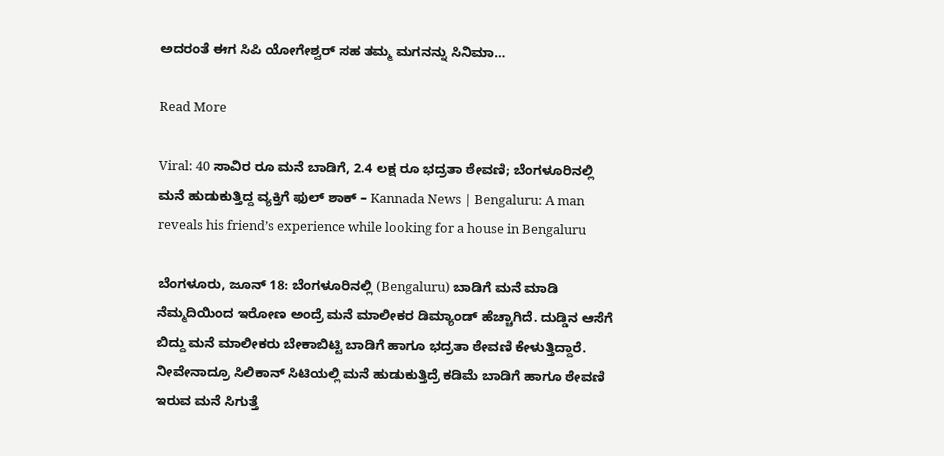ಅದರಂತೆ ಈಗ ಸಿಪಿ ಯೋಗೇಶ್ವರ್ ಸಹ ತಮ್ಮ ಮಗನನ್ನು ಸಿನಿಮಾ…

Read More

Viral: 40 ಸಾವಿರ ರೂ ಮನೆ ಬಾಡಿಗೆ, 2.4 ಲಕ್ಷ ರೂ ಭದ್ರತಾ ಠೇವಣಿ; ಬೆಂಗಳೂರಿನಲ್ಲಿ ಮನೆ ಹುಡುಕುತ್ತಿದ್ದ ವ್ಯಕ್ತಿಗೆ ಫುಲ್ ಶಾಕ್ – Kannada News | Bengaluru: A man reveals his friend’s experience while looking for a house in Bengaluru

ಬೆಂಗಳೂರು, ಜೂನ್ 18: ಬೆಂಗಳೂರಿನಲ್ಲಿ (Bengaluru) ಬಾಡಿಗೆ ಮನೆ ಮಾಡಿ ನೆಮ್ಮದಿಯಿಂದ ಇರೋಣ ಅಂದ್ರೆ ಮನೆ ಮಾಲೀಕರ ಡಿಮ್ಯಾಂಡ್ ಹೆಚ್ಚಾಗಿದೆ. ದುಡ್ಡಿನ ಆಸೆಗೆ ಬಿದ್ದು ಮನೆ ಮಾಲೀಕರು ಬೇಕಾಬಿಟ್ಟಿ ಬಾಡಿಗೆ ಹಾಗೂ ಭದ್ರತಾ ಠೇವಣಿ ಕೇಳುತ್ತಿದ್ದಾರೆ. ನೀವೇನಾದ್ರೂ ಸಿಲಿಕಾನ್‌ ಸಿಟಿಯಲ್ಲಿ ಮನೆ ಹುಡುಕುತ್ತಿದ್ರೆ ಕಡಿಮೆ ಬಾಡಿಗೆ ಹಾಗೂ ಠೇವಣಿ ಇರುವ ಮನೆ ಸಿಗುತ್ತೆ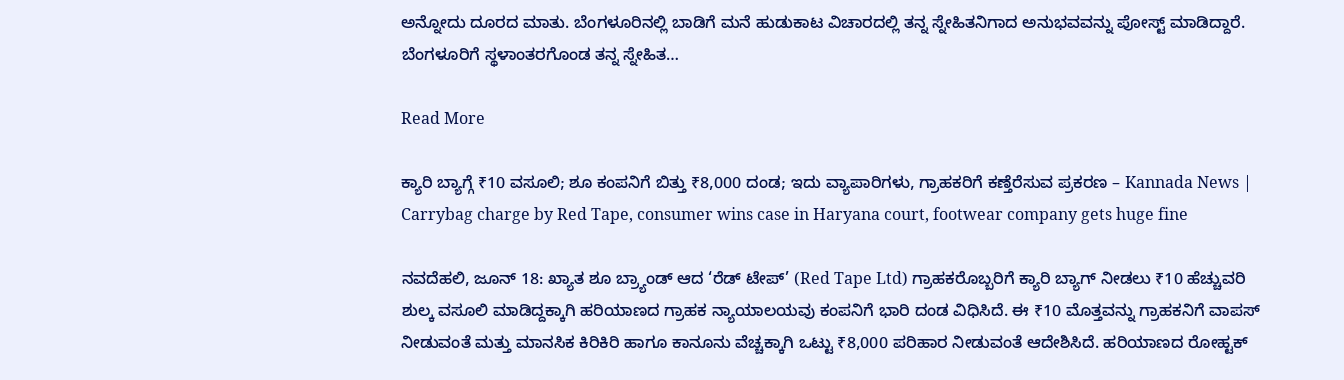ಅನ್ನೋದು ದೂರದ ಮಾತು. ಬೆಂಗಳೂರಿನಲ್ಲಿ ಬಾಡಿಗೆ ಮನೆ ಹುಡುಕಾಟ ವಿಚಾರದಲ್ಲಿ ತನ್ನ ಸ್ನೇಹಿತನಿಗಾದ ಅನುಭವವನ್ನು ಪೋಸ್ಟ್ ಮಾಡಿದ್ದಾರೆ. ಬೆಂಗಳೂರಿಗೆ ಸ್ಥಳಾಂತರಗೊಂಡ ತನ್ನ ಸ್ನೇಹಿತ…

Read More

ಕ್ಯಾರಿ ಬ್ಯಾಗ್ಗೆ ₹10 ವಸೂಲಿ; ಶೂ ಕಂಪನಿಗೆ ಬಿತ್ತು ₹8,000 ದಂಡ; ಇದು ವ್ಯಾಪಾರಿಗಳು, ಗ್ರಾಹಕರಿಗೆ ಕಣ್ತೆರೆಸುವ ಪ್ರಕರಣ – Kannada News | Carrybag charge by Red Tape, consumer wins case in Haryana court, footwear company gets huge fine

ನವದೆಹಲಿ, ಜೂನ್ 18: ಖ್ಯಾತ ಶೂ ಬ್ರ್ಯಾಂಡ್ ಆದ ‘ರೆಡ್ ಟೇಪ್’ (Red Tape Ltd) ಗ್ರಾಹಕರೊಬ್ಬರಿಗೆ ಕ್ಯಾರಿ ಬ್ಯಾಗ್ ನೀಡಲು ₹10 ಹೆಚ್ಚುವರಿ ಶುಲ್ಕ ವಸೂಲಿ ಮಾಡಿದ್ದಕ್ಕಾಗಿ ಹರಿಯಾಣದ ಗ್ರಾಹಕ ನ್ಯಾಯಾಲಯವು ಕಂಪನಿಗೆ ಭಾರಿ ದಂಡ ವಿಧಿಸಿದೆ. ಈ ₹10 ಮೊತ್ತವನ್ನು ಗ್ರಾಹಕನಿಗೆ ವಾಪಸ್ ನೀಡುವಂತೆ ಮತ್ತು ಮಾನಸಿಕ ಕಿರಿಕಿರಿ ಹಾಗೂ ಕಾನೂನು ವೆಚ್ಚಕ್ಕಾಗಿ ಒಟ್ಟು ₹8,000 ಪರಿಹಾರ ನೀಡುವಂತೆ ಆದೇಶಿಸಿದೆ. ಹರಿಯಾಣದ ರೋಹ್ಟಕ್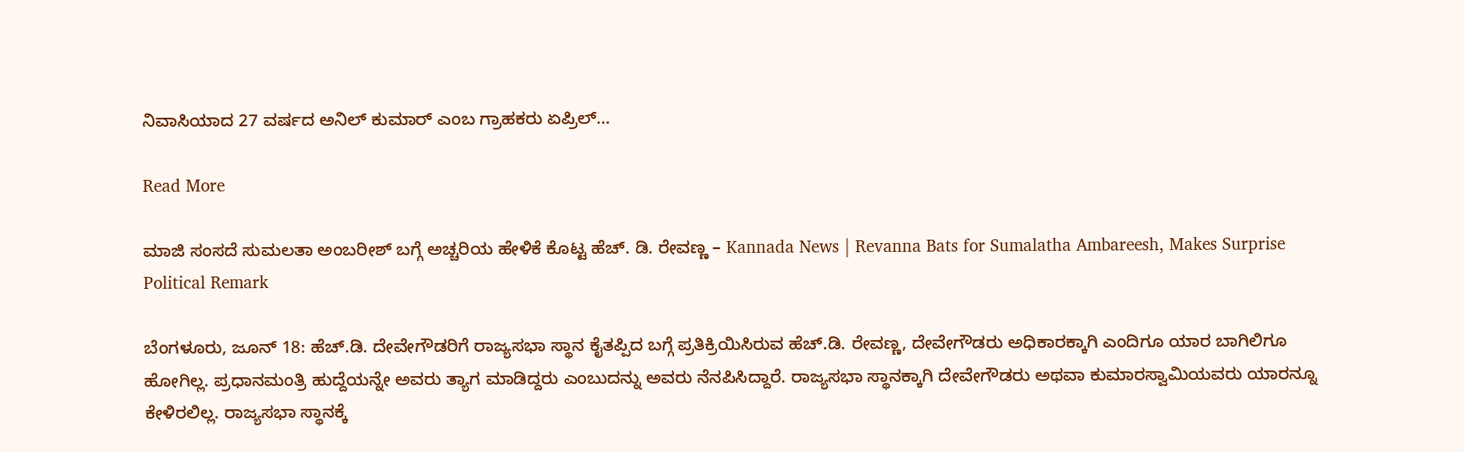ನಿವಾಸಿಯಾದ 27 ವರ್ಷದ ಅನಿಲ್ ಕುಮಾರ್ ಎಂಬ ಗ್ರಾಹಕರು ಏಪ್ರಿಲ್…

Read More

ಮಾಜಿ ಸಂಸದೆ ಸುಮಲತಾ ಅಂಬರೀಶ್ ಬಗ್ಗೆ ಅಚ್ಚರಿಯ ಹೇಳಿಕೆ ಕೊಟ್ಟ ಹೆಚ್. ಡಿ. ರೇವಣ್ಣ – Kannada News | Revanna Bats for Sumalatha Ambareesh, Makes Surprise Political Remark

ಬೆಂಗಳೂರು, ಜೂನ್ 18: ಹೆಚ್.ಡಿ. ದೇವೇಗೌಡರಿಗೆ ರಾಜ್ಯಸಭಾ ಸ್ಥಾನ ಕೈತಪ್ಪಿದ ಬಗ್ಗೆ ಪ್ರತಿಕ್ರಿಯಿಸಿರುವ ಹೆಚ್.ಡಿ. ರೇವಣ್ಣ, ದೇವೇಗೌಡರು ಅಧಿಕಾರಕ್ಕಾಗಿ ಎಂದಿಗೂ ಯಾರ ಬಾಗಿಲಿಗೂ ಹೋಗಿಲ್ಲ. ಪ್ರಧಾನಮಂತ್ರಿ ಹುದ್ದೆಯನ್ನೇ ಅವರು ತ್ಯಾಗ ಮಾಡಿದ್ದರು ಎಂಬುದನ್ನು ಅವರು ನೆನಪಿಸಿದ್ದಾರೆ. ರಾಜ್ಯಸಭಾ ಸ್ಥಾನಕ್ಕಾಗಿ ದೇವೇಗೌಡರು ಅಥವಾ ಕುಮಾರಸ್ವಾಮಿಯವರು ಯಾರನ್ನೂ ಕೇಳಿರಲಿಲ್ಲ. ರಾಜ್ಯಸಭಾ ಸ್ಥಾನಕ್ಕೆ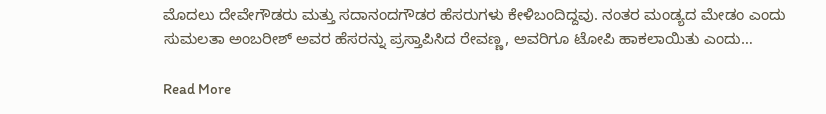ಮೊದಲು ದೇವೇಗೌಡರು ಮತ್ತು ಸದಾನಂದಗೌಡರ ಹೆಸರುಗಳು ಕೇಳಿಬಂದಿದ್ದವು. ನಂತರ ಮಂಡ್ಯದ ಮೇಡಂ ಎಂದು ಸುಮಲತಾ ಅಂಬರೀಶ್ ಅವರ ಹೆಸರನ್ನು ಪ್ರಸ್ತಾಪಿಸಿದ ರೇವಣ್ಣ, ಅವರಿಗೂ ಟೋಪಿ ಹಾಕಲಾಯಿತು ಎಂದು…

Read More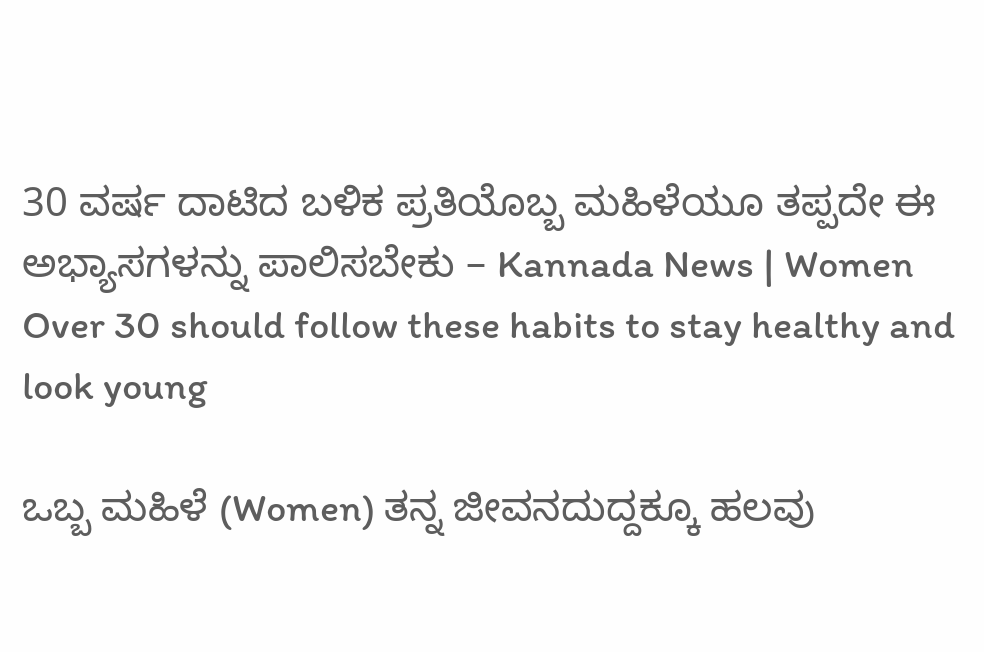30 ವರ್ಷ ದಾಟಿದ ಬಳಿಕ ಪ್ರತಿಯೊಬ್ಬ ಮಹಿಳೆಯೂ ತಪ್ಪದೇ ಈ ಅಭ್ಯಾಸಗಳನ್ನು ಪಾಲಿಸಬೇಕು – Kannada News | Women Over 30 should follow these habits to stay healthy and look young

ಒಬ್ಬ ಮಹಿಳೆ (Women) ತನ್ನ ಜೀವನದುದ್ದಕ್ಕೂ ಹಲವು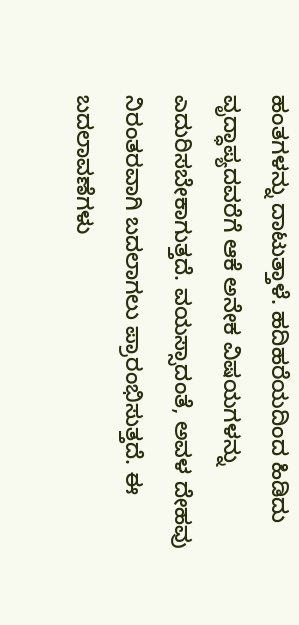ಹಂತಗಳನ್ನು ದಾಟುತ್ತಾಳೆ. ಹದಿಹರೆಯದಿಂದ ಹಿಡಿದು  ವೃದ್ಧಾಪ್ಯದವರೆಗೆ ಆಕೆ ಅನೇಕ ವಿಷಯಗಳನ್ನು ಎದುರಿಸಬೇಕಾಗುತ್ತದೆ. ವಯಸ್ಸಾದಂತೆ, ಅವಳ ದೇಹವು ನಿರಂತರವಾಗಿ ಬದಲಾಗಲು ಪ್ರಾರಂಭಿಸುತ್ತದೆ. ಈ ಬದಲಾವಣೆಗಳು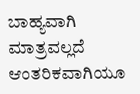ಬಾಹ್ಯವಾಗಿ ಮಾತ್ರವಲ್ಲದೆ ಆಂತರಿಕವಾಗಿಯೂ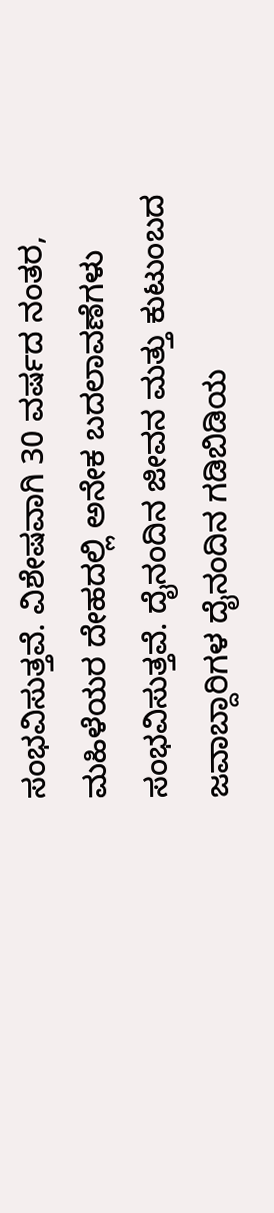ಸಂಭವಿಸುತ್ತವೆ. ವಿಶೇಷವಾಗಿ 30 ವರ್ಷದ ನಂತರ, ಮಹಿಳೆಯರ ದೇಹದಲ್ಲಿ ಅನೇಕ ಬದಲಾವಣೆಗಳು ಸಂಭವಿಸುತ್ತವೆ. ದೈನಂದಿನ ಜೀವನ ಮತ್ತು ಕುಟುಂಬದ ಜವಾಬ್ದಾರಿಗಳ ದೈನಂದಿನ ಗಡಿಬಿಡಿಯ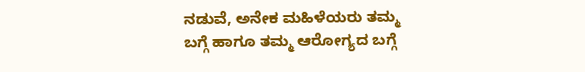ನಡುವೆ, ಅನೇಕ ಮಹಿಳೆಯರು ತಮ್ಮ ಬಗ್ಗೆ ಹಾಗೂ ತಮ್ಮ ಆರೋಗ್ಯದ ಬಗ್ಗೆ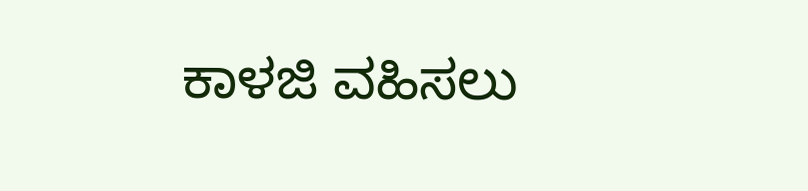ಕಾಳಜಿ ವಹಿಸಲು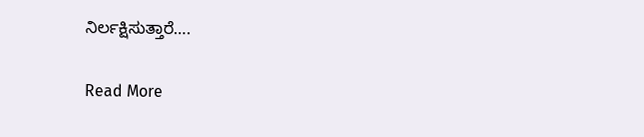ನಿರ್ಲಕ್ಷಿಸುತ್ತಾರೆ….

Read More